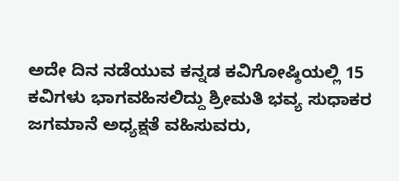ಅದೇ ದಿನ ನಡೆಯುವ ಕನ್ನಡ ಕವಿಗೋಷ್ಠಿಯಲ್ಲಿ 15 ಕವಿಗಳು ಭಾಗವಹಿಸಲಿದ್ದು ಶ್ರೀಮತಿ ಭವ್ಯ ಸುಧಾಕರ ಜಗಮಾನೆ ಅಧ್ಯಕ್ಷತೆ ವಹಿಸುವರು,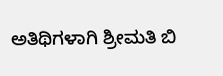ಅತಿಥಿಗಳಾಗಿ ಶ್ರೀಮತಿ ಬಿ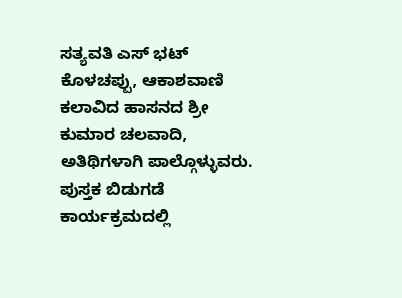ಸತ್ಯವತಿ ಎಸ್ ಭಟ್ ಕೊಳಚಪ್ಪು, ಆಕಾಶವಾಣಿ ಕಲಾವಿದ ಹಾಸನದ ಶ್ರೀ ಕುಮಾರ ಚಲವಾದಿ, ಅತಿಥಿಗಳಾಗಿ ಪಾಲ್ಗೊಳ್ಳುವರು.
ಪುಸ್ತಕ ಬಿಡುಗಡೆ ಕಾರ್ಯಕ್ರಮದಲ್ಲಿ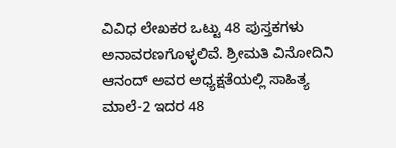ವಿವಿಧ ಲೇಖಕರ ಒಟ್ಟು 48 ಪುಸ್ತಕಗಳು ಅನಾವರಣಗೊಳ್ಳಲಿವೆ. ಶ್ರೀಮತಿ ವಿನೋದಿನಿ ಆನಂದ್ ಅವರ ಅಧ್ಯಕ್ಷತೆಯಲ್ಲಿ ಸಾಹಿತ್ಯ ಮಾಲೆ-2 ಇದರ 48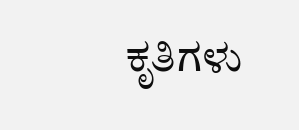ಕೃತಿಗಳು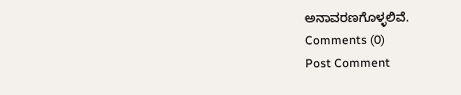ಅನಾವರಣಗೊಳ್ಳಲಿವೆ.
Comments (0)
Post Comment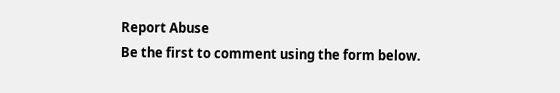Report Abuse
Be the first to comment using the form below.